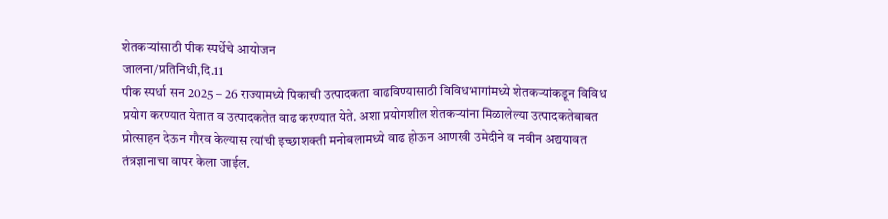शेतकऱ्यांसाठी पीक स्पर्धेचे आयोजन
जालना/प्रतिनिधी,दि.11
पीक स्पर्धा सन 2025 – 26 राज्यामध्ये पिकाची उत्पादकता वाढविण्यासाठी विविधभागांमध्ये शेतकऱ्यांकडून विविध प्रयोग करण्यात येतात व उत्पादकतेत वाढ करण्यात येते. अशा प्रयोगशील शेतकऱ्यांना मिळालेल्या उत्पादकतेबाबत प्रोत्साहन देऊन गौरव केल्यास त्यांची इच्छाशक्ती मनोबलामध्ये वाढ होऊन आणखी उमेदीने व नवीन अद्ययावत तंत्रज्ञानाचा वापर केला जाईल.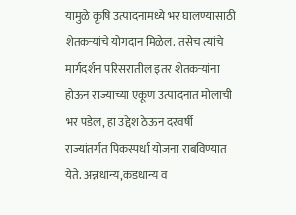यामुळे कृषि उत्पादनामध्ये भर घालण्यासाठी शेतकऱ्यांचे योगदान मिळेल. तसेच त्यांचे मार्गदर्शन परिसरातील इतर शेतकऱ्यांना होऊन राज्याच्या एकूण उत्पादनात मोलाची भर पडेल, हा उद्देश ठेऊन दरवर्षी राज्यांतर्गत पिकस्पर्धा योजना राबविण्यात येते. अन्नधान्य,कडधान्य व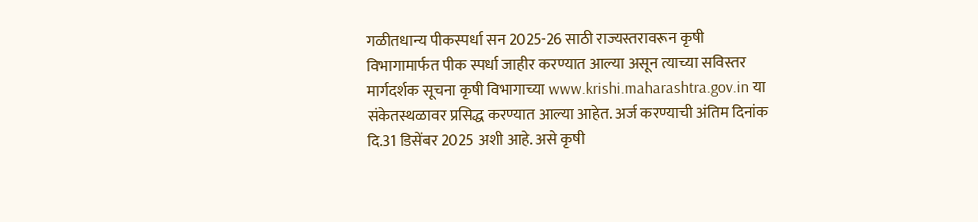गळीतधान्य पीकस्पर्धा सन 2025-26 साठी राज्यस्तरावरून कृषी विभागामार्फत पीक स्पर्धा जाहीर करण्यात आल्या असून त्याच्या सविस्तर मार्गदर्शक सूचना कृषी विभागाच्या www.krishi.maharashtra.gov.in या संकेतस्थळावर प्रसिद्ध करण्यात आल्या आहेत. अर्ज करण्याची अंतिम दिनांक दि.31 डिसेंबर 2025 अशी आहे. असे कृषी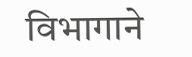विभागाने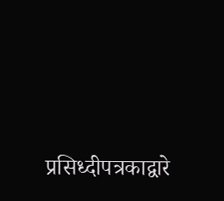प्रसिध्दीपत्रकाद्वारे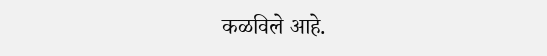कळविले आहे.